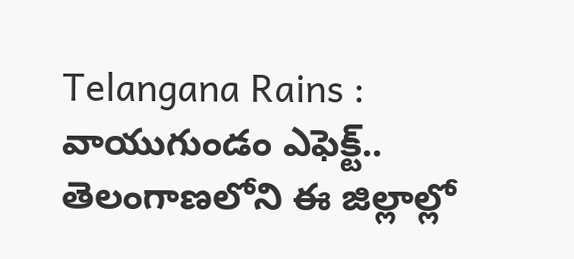Telangana Rains : వాయుగుండం ఎఫెక్ట్.. తెలంగాణలోని ఈ జిల్లాల్లో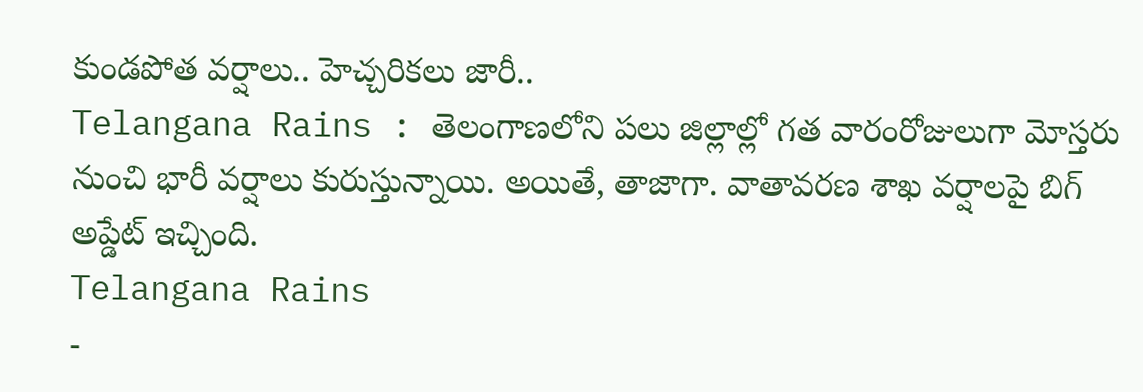కుండపోత వర్షాలు.. హెచ్చరికలు జారీ..
Telangana Rains : తెలంగాణలోని పలు జిల్లాల్లో గత వారంరోజులుగా మోస్తరు నుంచి భారీ వర్షాలు కురుస్తున్నాయి. అయితే, తాజాగా. వాతావరణ శాఖ వర్షాలపై బిగ్ అప్డేట్ ఇచ్చింది.
Telangana Rains
-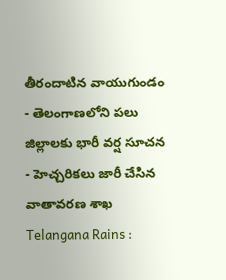తీరందాటిన వాయుగుండం
- తెలంగాణలోని పలు జిల్లాలకు భారీ వర్ష సూచన
- హెచ్చరికలు జారీ చేసిన వాతావరణ శాఖ
Telangana Rains :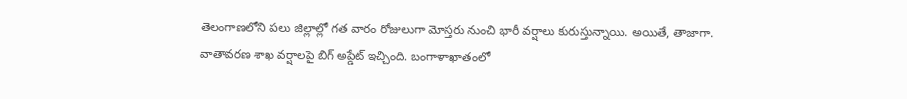తెలంగాణలోని పలు జిల్లాల్లో గత వారం రోజులుగా మోస్తరు నుంచి భారీ వర్షాలు కురుస్తున్నాయి. అయితే, తాజాగా. వాతావరణ శాఖ వర్షాలపై బిగ్ అప్డేట్ ఇచ్చింది. బంగాళాఖాతంలో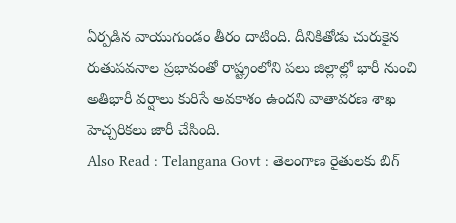ఏర్పడిన వాయుగుండం తీరం దాటింది. దీనికితోడు చురుకైన రుతుపవనాల ప్రభావంతో రాష్ట్రంలోని పలు జిల్లాల్లో భారీ నుంచి అతిభారీ వర్షాలు కురిసే అవకాశం ఉందని వాతావరణ శాఖ హెచ్చరికలు జారీ చేసింది.
Also Read : Telangana Govt : తెలంగాణ రైతులకు బిగ్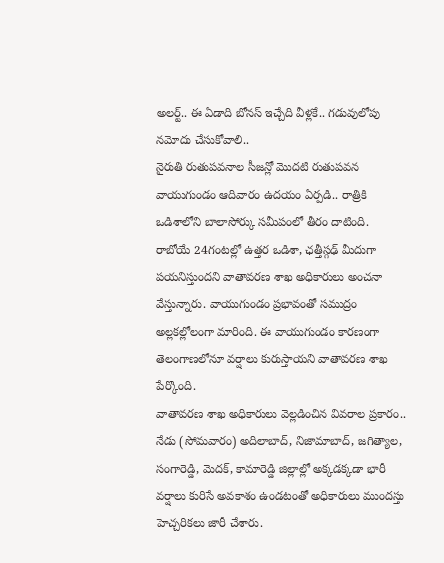అలర్ట్.. ఈ ఏడాది బోనస్ ఇచ్చేది వీళ్లకే.. గడువులోపు నమోదు చేసుకోవాలి..
నైరుతి రుతుపవనాల సీజన్లో మొదటి రుతుపవన వాయుగుండం ఆదివారం ఉదయం ఏర్పడి.. రాత్రికి ఒడిశాలోని బాలాసోర్కు సమీపంలో తీరం దాటింది. రాబోయే 24గంటల్లో ఉత్తర ఒడిశా, ఛత్తీస్గఢ్ మీదుగా పయనిస్తుందని వాతావరణ శాఖ అధికారులు అంచనా వేస్తున్నారు. వాయుగుండం ప్రభావంతో సముద్రం అల్లకల్లోలంగా మారింది. ఈ వాయుగుండం కారణంగా తెలంగాణలోనూ వర్షాలు కురుస్తాయని వాతావరణ శాఖ పేర్కొంది.
వాతావరణ శాఖ అధికారులు వెల్లడించిన వివరాల ప్రకారం.. నేడు (సోమవారం) అదిలాబాద్, నిజామాబాద్, జగిత్యాల, సంగారెడ్డి, మెదక్, కామారెడ్డి జిల్లాల్లో అక్కడక్కడా భారీ వర్షాలు కురిసే అవకాశం ఉండటంతో అధికారులు ముందస్తు హెచ్చరికలు జారీ చేశారు.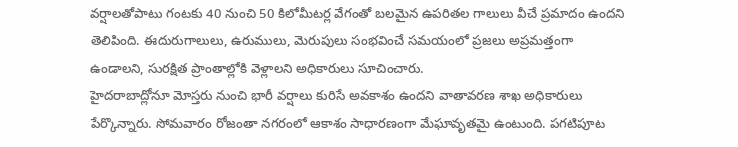వర్షాలతోపాటు గంటకు 40 నుంచి 50 కిలోమీటర్ల వేగంతో బలమైన ఉపరితల గాలులు వీచే ప్రమాదం ఉందని తెలిపింది. ఈదురుగాలులు, ఉరుములు, మెరుపులు సంభవించే సమయంలో ప్రజలు అప్రమత్తంగా ఉండాలని, సురక్షిత ప్రాంతాల్లోకి వెళ్లాలని అధికారులు సూచించారు.
హైదరాబాద్లోనూ మోస్తరు నుంచి భారీ వర్షాలు కురిసే అవకాశం ఉందని వాతావరణ శాఖ అధికారులు పేర్కొన్నారు. సోమవారం రోజంతా నగరంలో ఆకాశం సాధారణంగా మేఘావృతమై ఉంటుంది. పగటిపూట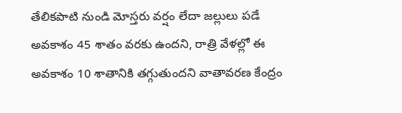తేలికపాటి నుండి మోస్తరు వర్షం లేదా జల్లులు పడే అవకాశం 45 శాతం వరకు ఉందని, రాత్రి వేళల్లో ఈ అవకాశం 10 శాతానికి తగ్గుతుందని వాతావరణ కేంద్రం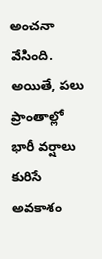అంచనా వేసింది. అయితే, పలు ప్రాంతాల్లో భారీ వర్షాలు కురిసే అవకాశం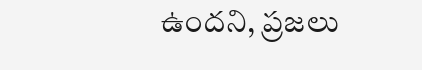ఉందని, ప్రజలు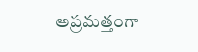అప్రమత్తంగా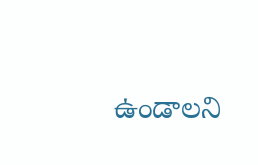ఉండాలని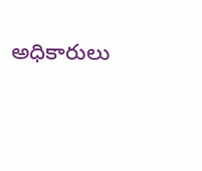అధికారులు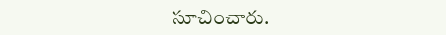సూచించారు.